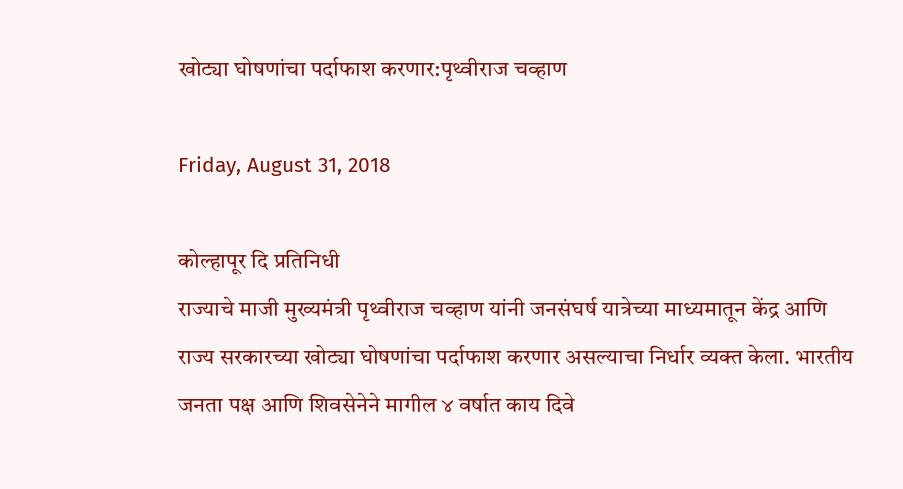खोट्या घोषणांचा पर्दाफाश करणार:पृथ्वीराज चव्हाण

Friday, August 31, 2018

कोल्हापूर दि प्रतिनिधी
राज्याचे माजी मुख्यमंत्री पृथ्वीराज चव्हाण यांनी जनसंघर्ष यात्रेच्या माध्यमातून केंद्र आणि राज्य सरकारच्या खोट्या घोषणांचा पर्दाफाश करणार असल्याचा निर्धार व्यक्त केला. भारतीय जनता पक्ष आणि शिवसेनेने मागील ४ वर्षात काय दिवे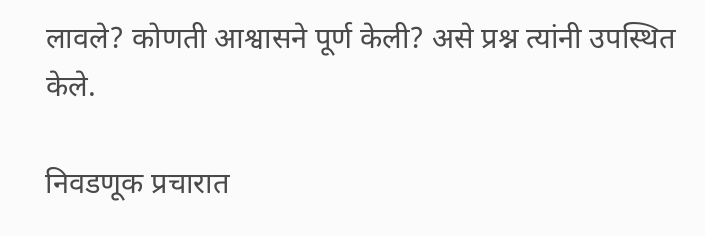लावले? कोणती आश्वासने पूर्ण केली? असे प्रश्न त्यांनी उपस्थित केले.

निवडणूक प्रचारात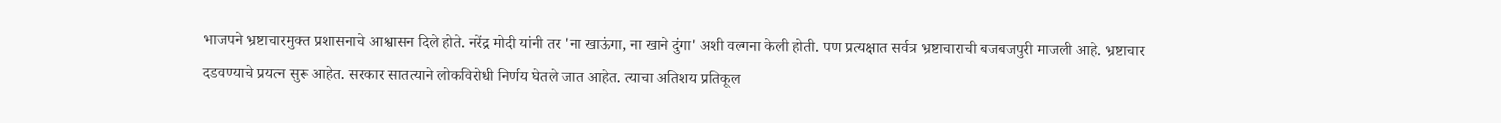भाजपने भ्रष्टाचारमुक्त प्रशासनाचे आश्वासन दिले होते. नरेंद्र मोदी यांनी तर 'ना खाऊंगा, ना खाने दुंगा' अशी वल्गना केली होती. पण प्रत्यक्षात सर्वत्र भ्रष्टाचाराची बजबजपुरी माजली आहे. भ्रष्टाचार दडवण्याचे प्रयत्न सुरू आहेत. सरकार सातत्याने लोकविरोधी निर्णय घेतले जात आहेत. त्याचा अतिशय प्रतिकूल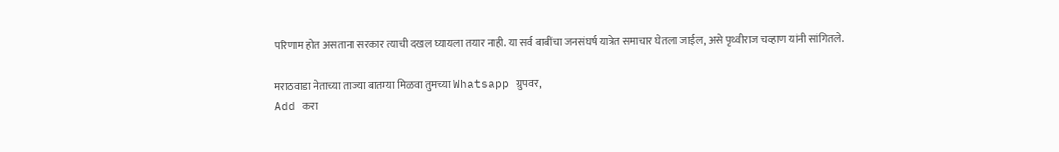परिणाम होत असताना सरकार त्याची दखल घ्यायला तयार नाही. या सर्व बाबींचा जनसंघर्ष यात्रेत समाचार घेतला जाईल, असे पृथ्वीराज चव्हाण यांनी सांगितले.

मराठवाडा नेताच्या ताज्या बातम्या मिळवा तुमच्या Whatsapp ग्रुपवर,
Add करा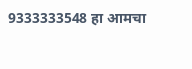9333333548 हा आमचा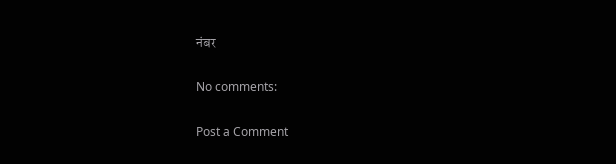नंबर

No comments:

Post a Comment